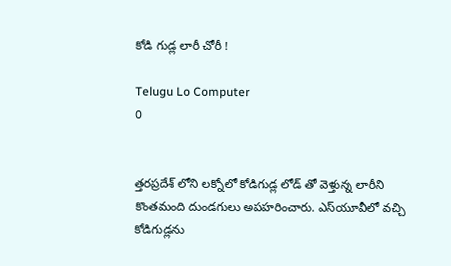కోడి గుడ్ల లారీ చోరీ !

Telugu Lo Computer
0


త్తరప్రదేశ్ లోని లక్నోలో కోడిగుడ్ల లోడ్ తో వెళ్తున్న లారీని కొంతమంది దుండగులు అపహరించారు. ఎస్‌యూవీలో వచ్చి కోడిగుడ్లను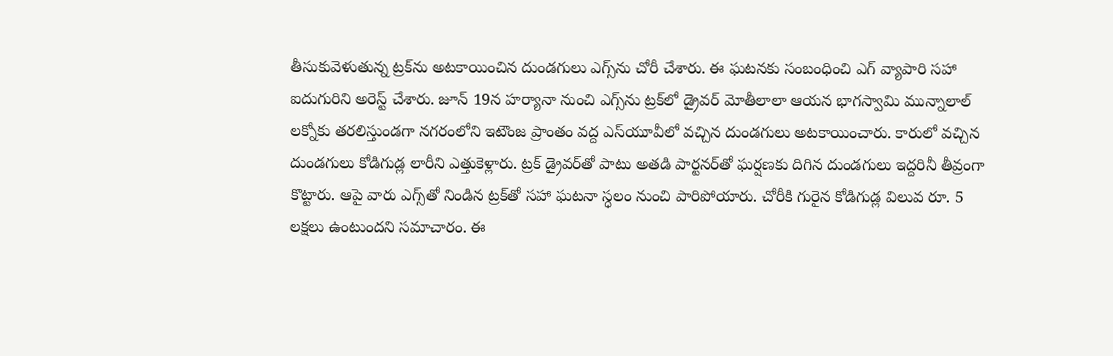తీసుకువెళుతున్న ట్రక్‌ను అటకాయించిన దుండగులు ఎగ్స్‌ను చోరీ చేశారు. ఈ ఘటనకు సంబంధించి ఎగ్ వ్యాపారి సహా ఐదుగురిని అరెస్ట్ చేశారు. జూన్ 19న హర్యానా నుంచి ఎగ్స్‌ను ట్రక్‌లో డ్రైవర్ మోతీలాలా ఆయన భాగస్వామి మున్నాలాల్ లక్నోకు తరలిస్తుండగా నగరంలోని ఇటౌంజ ప్రాంతం వద్ద ఎస్‌యూవీలో వచ్చిన దుండగులు అటకాయించారు. కారులో వచ్చిన దుండగులు కోడిగుడ్ల లారీని ఎత్తుకెళ్లారు. ట్రక్ డ్రైవర్‌తో పాటు అతడి పార్టనర్‌తో ఘర్షణకు దిగిన దుండగులు ఇద్దరినీ తీవ్రంగా కొట్టారు. ఆపై వారు ఎగ్స్‌తో నిండిన ట్రక్‌తో సహా ఘటనా స్ధలం నుంచి పారిపోయారు. చోరీకి గురైన కోడిగుడ్ల విలువ రూ. 5 లక్షలు ఉంటుందని సమాచారం. ఈ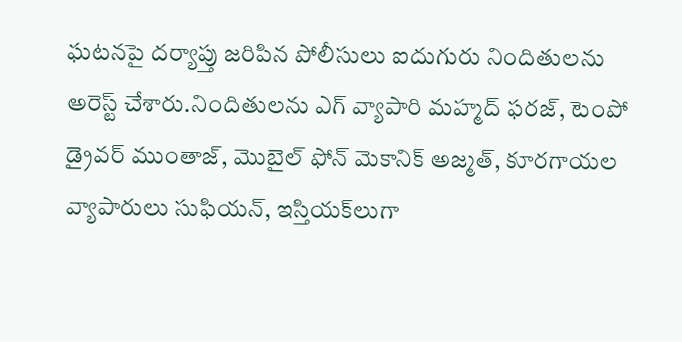ఘటనపై దర్యాప్తు జరిపిన పోలీసులు ఐదుగురు నిందితులను అరెస్ట్ చేశారు.నిందితులను ఎగ్ వ్యాపారి మహ్మద్ ఫరజ్‌, టెంపో డ్రైవర్ ముంతాజ్‌, మొబైల్ ఫోన్ మెకానిక్ అజ్మత్‌, కూరగాయల వ్యాపారులు సుఫియన్‌, ఇస్తియక్‌లుగా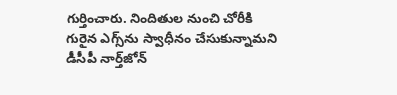గుర్తించారు. నిందితుల నుంచి చోరీకి గురైన ఎగ్స్‌ను స్వాధీనం చేసుకున్నామని డీసీపీ నార్త్‌జోన్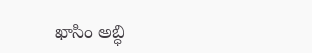ఖాసిం అబ్ధి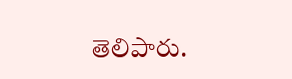తెలిపారు.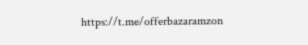https://t.me/offerbazaramzon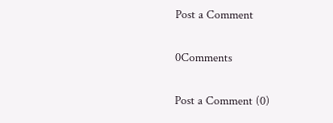Post a Comment

0Comments

Post a Comment (0)